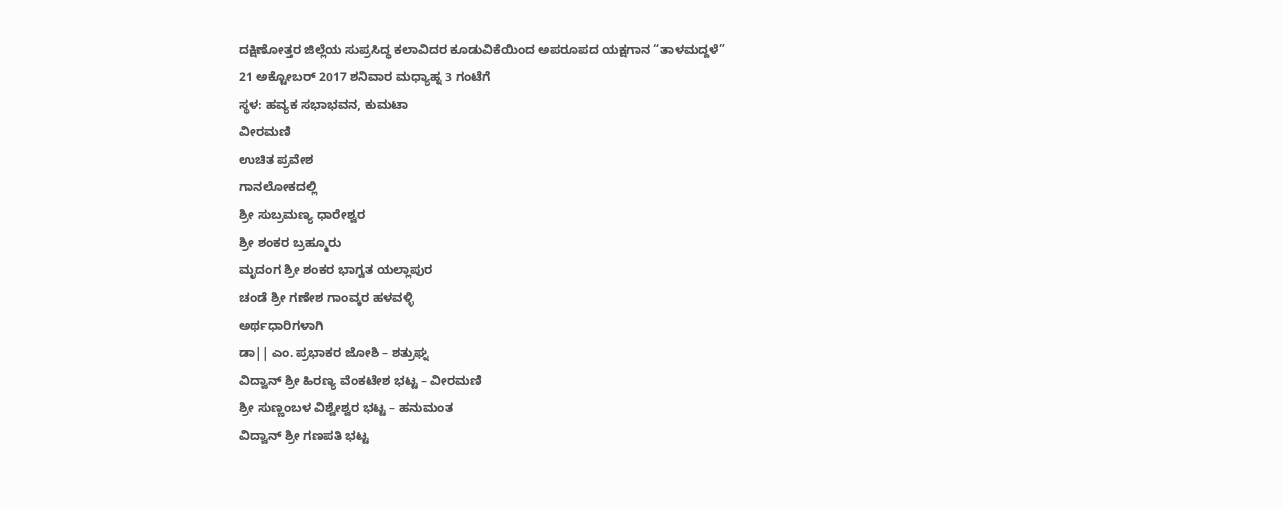ದಕ್ಷಿಣೋತ್ತರ ಜಿಲ್ಲೆಯ ಸುಪ್ರಸಿದ್ಧ ಕಲಾವಿದರ ಕೂಡುವಿಕೆಯಿಂದ ಅಪರೂಪದ ಯಕ್ಷಗಾನ “ತಾಳಮದ್ದಳೆ”
21 ಅಕ್ಟೋಬರ್ 2017 ಶನಿವಾರ ಮಧ್ಯಾಹ್ನ 3 ಗಂಟೆಗೆ
ಸ್ಥಳ: ಹವ್ಯಕ ಸಭಾಭವನ, ಕುಮಟಾ
ವೀರಮಣಿ
ಉಚಿತ ಪ್ರವೇಶ
ಗಾನಲೋಕದಲ್ಲಿ
ಶ್ರೀ ಸುಬ್ರಮಣ್ಯ ಧಾರೇಶ್ವರ
ಶ್ರೀ ಶಂಕರ ಬ್ರಹ್ಮೂರು
ಮೃದಂಗ ಶ್ರೀ ಶಂಕರ ಭಾಗ್ವತ ಯಲ್ಲಾಪುರ
ಚಂಡೆ ಶ್ರೀ ಗಣೇಶ ಗಾಂವ್ಕರ ಹಳವಳ್ಳಿ
ಅರ್ಥಧಾರಿಗಳಾಗಿ
ಡಾ|| ಎಂ. ಪ್ರಭಾಕರ ಜೋಶಿ – ಶತ್ರುಘ್ನ
ವಿದ್ವಾನ್ ಶ್ರೀ ಹಿರಣ್ಯ ವೆಂಕಟೇಶ ಭಟ್ಟ – ವೀರಮಣಿ
ಶ್ರೀ ಸುಣ್ಣಂಬಳ ವಿಶ್ವೇಶ್ವರ ಭಟ್ಟ – ಹನುಮಂತ
ವಿದ್ವಾನ್ ಶ್ರೀ ಗಣಪತಿ ಭಟ್ಟ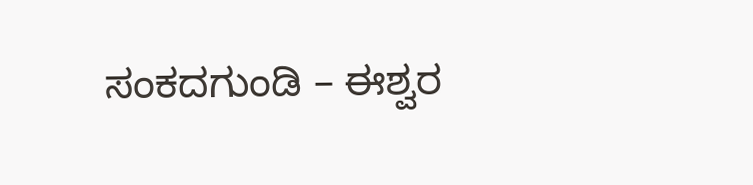ಸಂಕದಗುಂಡಿ – ಈಶ್ವರ